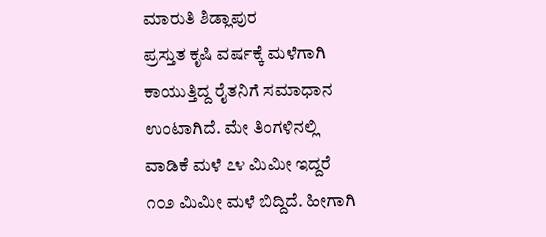ಮಾರುತಿ ಶಿಡ್ಲಾಪುರ
ಪ್ರಸ್ತುತ ಕೃಷಿ ವರ್ಷಕ್ಕೆ ಮಳೆಗಾಗಿ ಕಾಯುತ್ತಿದ್ದ ರೈತನಿಗೆ ಸಮಾಧಾನ ಉಂಟಾಗಿದೆ. ಮೇ ತಿಂಗಳಿನಲ್ಲಿ ವಾಡಿಕೆ ಮಳೆ ೭೪ ಮಿಮೀ ಇದ್ದರೆ ೧೦೨ ಮಿಮೀ ಮಳೆ ಬಿದ್ದಿದೆ. ಹೀಗಾಗಿ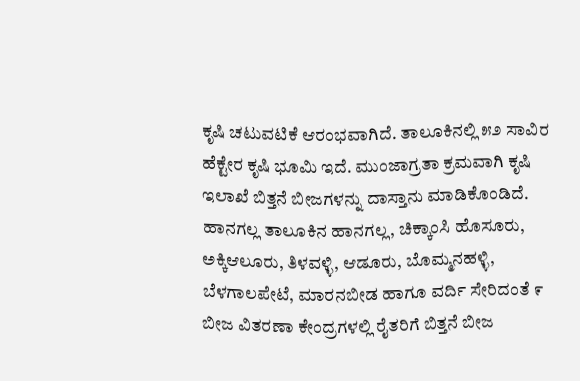ಕೃಷಿ ಚಟುವಟಿಕೆ ಆರಂಭವಾಗಿದೆ. ತಾಲೂಕಿನಲ್ಲಿ ೫೨ ಸಾವಿರ ಹೆಕ್ಟೇರ ಕೃಷಿ ಭೂಮಿ ಇದೆ. ಮುಂಜಾಗ್ರತಾ ಕ್ರಮವಾಗಿ ಕೃಷಿ ಇಲಾಖೆ ಬಿತ್ತನೆ ಬೀಜಗಳನ್ನು ದಾಸ್ತಾನು ಮಾಡಿಕೊಂಡಿದೆ. ಹಾನಗಲ್ಲ ತಾಲೂಕಿನ ಹಾನಗಲ್ಲ, ಚಿಕ್ಕಾಂಸಿ ಹೊಸೂರು, ಅಕ್ಕಿಆಲೂರು, ತಿಳವಳ್ಳಿ, ಆಡೂರು, ಬೊಮ್ಮನಹಳ್ಳಿ, ಬೆಳಗಾಲಪೇಟೆ, ಮಾರನಬೀಡ ಹಾಗೂ ವರ್ದಿ ಸೇರಿದಂತೆ ೯ ಬೀಜ ವಿತರಣಾ ಕೇಂದ್ರಗಳಲ್ಲಿ ರೈತರಿಗೆ ಬಿತ್ತನೆ ಬೀಜ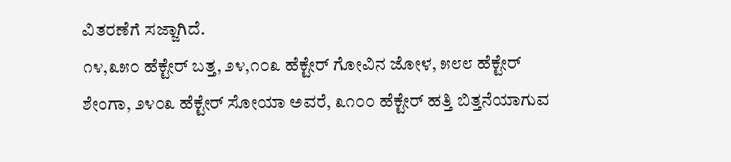ವಿತರಣೆಗೆ ಸಜ್ಜಾಗಿದೆ.
೧೪,೩೫೦ ಹೆಕ್ಟೇರ್ ಬತ್ತ, ೨೪,೧೦೩ ಹೆಕ್ಟೇರ್ ಗೋವಿನ ಜೋಳ, ೫೮೮ ಹೆಕ್ಟೇರ್ ಶೇಂಗಾ, ೨೪೦೩ ಹೆಕ್ಟೇರ್ ಸೋಯಾ ಅವರೆ, ೩೧೦೦ ಹೆಕ್ಟೇರ್ ಹತ್ತಿ ಬಿತ್ತನೆಯಾಗುವ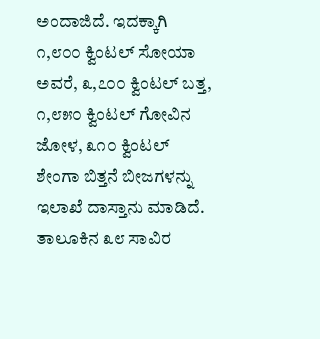ಅಂದಾಜಿದೆ. ಇದಕ್ಕಾಗಿ ೧,೮೦೦ ಕ್ವಿಂಟಲ್ ಸೋಯಾ ಅವರೆ, ೩,೭೦೦ ಕ್ವಿಂಟಲ್ ಬತ್ತ, ೧,೮೫೦ ಕ್ವಿಂಟಲ್ ಗೋವಿನ ಜೋಳ, ೩೧೦ ಕ್ವಿಂಟಲ್ ಶೇಂಗಾ ಬಿತ್ತನೆ ಬೀಜಗಳನ್ನು ಇಲಾಖೆ ದಾಸ್ತಾನು ಮಾಡಿದೆ. ತಾಲೂಕಿನ ೩೮ ಸಾವಿರ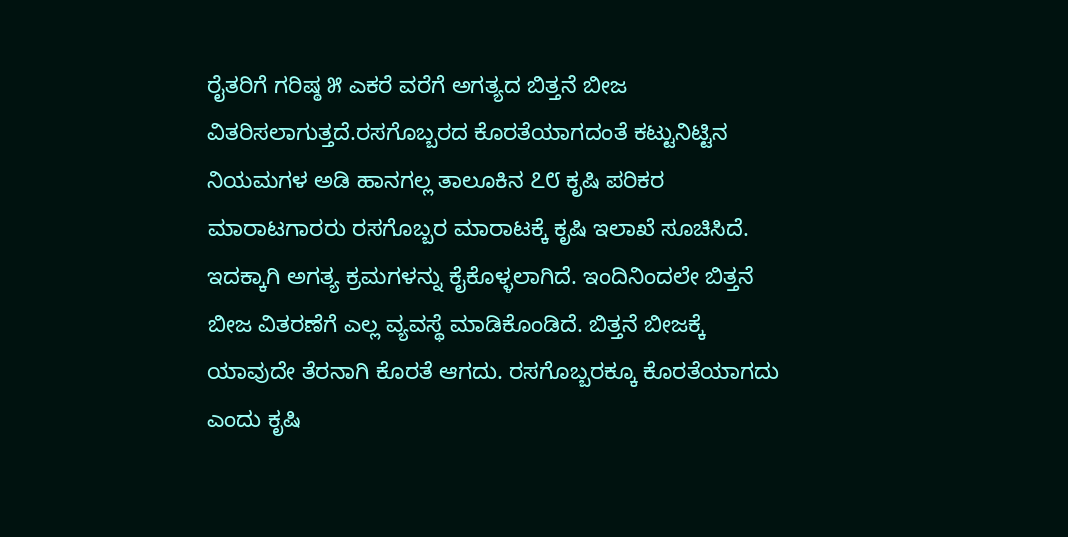ರೈತರಿಗೆ ಗರಿಷ್ಠ ೫ ಎಕರೆ ವರೆಗೆ ಅಗತ್ಯದ ಬಿತ್ತನೆ ಬೀಜ ವಿತರಿಸಲಾಗುತ್ತದೆ.ರಸಗೊಬ್ಬರದ ಕೊರತೆಯಾಗದಂತೆ ಕಟ್ಟುನಿಟ್ಟಿನ ನಿಯಮಗಳ ಅಡಿ ಹಾನಗಲ್ಲ ತಾಲೂಕಿನ ೭೮ ಕೃಷಿ ಪರಿಕರ ಮಾರಾಟಗಾರರು ರಸಗೊಬ್ಬರ ಮಾರಾಟಕ್ಕೆ ಕೃಷಿ ಇಲಾಖೆ ಸೂಚಿಸಿದೆ. ಇದಕ್ಕಾಗಿ ಅಗತ್ಯ ಕ್ರಮಗಳನ್ನು ಕೈಕೊಳ್ಳಲಾಗಿದೆ. ಇಂದಿನಿಂದಲೇ ಬಿತ್ತನೆ ಬೀಜ ವಿತರಣೆಗೆ ಎಲ್ಲ ವ್ಯವಸ್ಥೆ ಮಾಡಿಕೊಂಡಿದೆ. ಬಿತ್ತನೆ ಬೀಜಕ್ಕೆ ಯಾವುದೇ ತೆರನಾಗಿ ಕೊರತೆ ಆಗದು. ರಸಗೊಬ್ಬರಕ್ಕೂ ಕೊರತೆಯಾಗದು ಎಂದು ಕೃಷಿ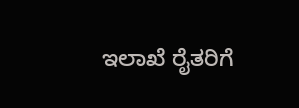ಇಲಾಖೆ ರೈತರಿಗೆ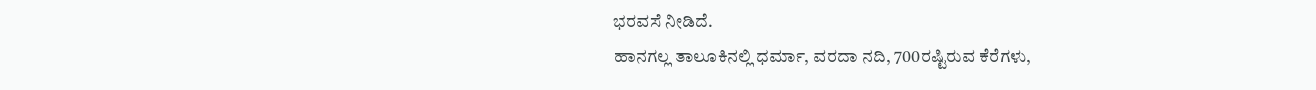ಭರವಸೆ ನೀಡಿದೆ.
ಹಾನಗಲ್ಲ ತಾಲೂಕಿನಲ್ಲಿ ಧರ್ಮಾ, ವರದಾ ನದಿ, 700ರಷ್ಟಿರುವ ಕೆರೆಗಳು,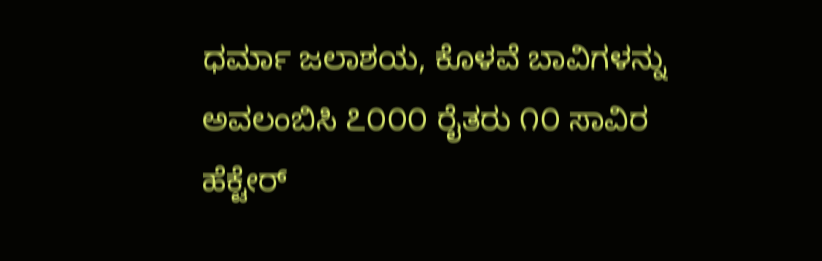ಧರ್ಮಾ ಜಲಾಶಯ, ಕೊಳವೆ ಬಾವಿಗಳನ್ನು ಅವಲಂಬಿಸಿ ೭೦೦೦ ರೈತರು ೧೦ ಸಾವಿರ ಹೆಕ್ಟೇರ್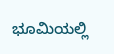ಭೂಮಿಯಲ್ಲಿ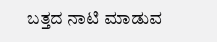ಬತ್ತದ ನಾಟಿ ಮಾಡುವ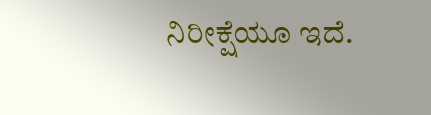ನಿರೀಕ್ಷೆಯೂ ಇದೆ.